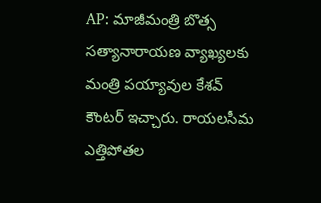AP: మాజీమంత్రి బొత్స సత్యానారాయణ వ్యాఖ్యలకు మంత్రి పయ్యావుల కేశవ్ కౌంటర్ ఇచ్చారు. రాయలసీమ ఎత్తిపోతల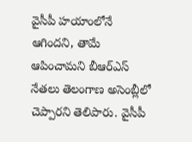వైసీపీ హయాంలోనే ఆగిందని, తామే ఆపించామని బీఆర్ఎస్ నేతలు తెలంగాణ అసెంబ్లీలో చెప్పారని తెలిపారు. వైసీపీ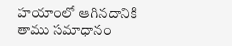హయాంలో ఆగినదానికి తాము సమాధానం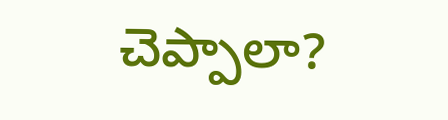చెప్పాలా?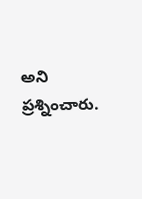అని ప్రశ్నించారు.